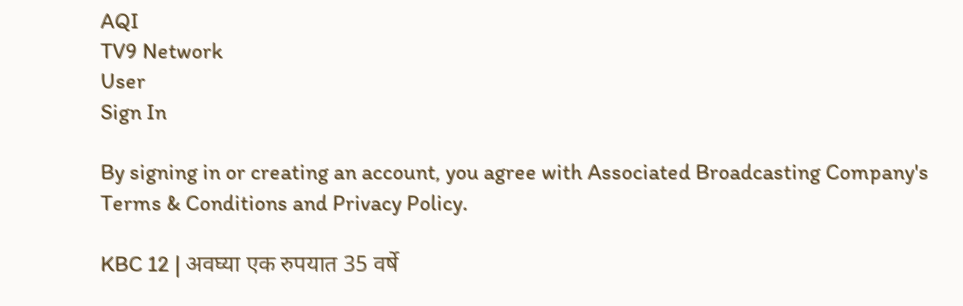AQI
TV9 Network
User
Sign In

By signing in or creating an account, you agree with Associated Broadcasting Company's Terms & Conditions and Privacy Policy.

KBC 12 | अवघ्या एक रुपयात 35 वर्षे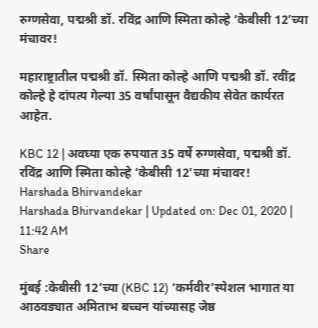रुग्णसेवा, पद्मश्री डॉ. रविंद्र आणि स्मिता कोल्हे ‘केबीसी 12’च्या मंचावर!

महाराष्ट्रातील पद्मश्री डॉ. स्मिता कोल्हे आणि पद्मश्री डॉ. रवींद्र कोल्हे हे दांपत्य गेल्या 35 वर्षांपासून वैद्यकीय सेवेत कार्यरत आहेत.

KBC 12 | अवघ्या एक रुपयात 35 वर्षे रुग्णसेवा, पद्मश्री डॉ. रविंद्र आणि स्मिता कोल्हे ‘केबीसी 12’च्या मंचावर!
Harshada Bhirvandekar
Harshada Bhirvandekar | Updated on: Dec 01, 2020 | 11:42 AM
Share

मुंबई :केबीसी 12’च्या (KBC 12) ‘कर्मवीर’स्पेशल भागात या आठवड्यात अमिताभ बच्चन यांच्यासह जेष्ठ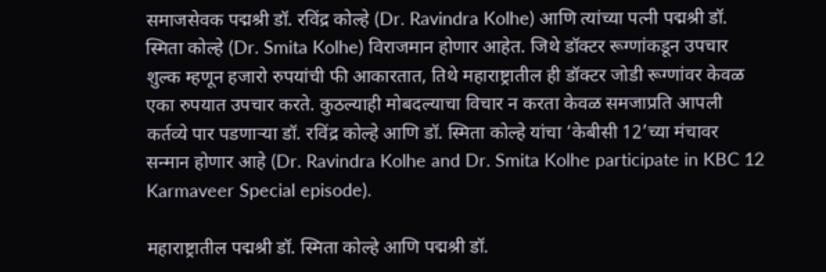समाजसेवक पद्मश्री डॉ. रविंद्र कोल्हे (Dr. Ravindra Kolhe) आणि त्यांच्या पत्नी पद्मश्री डॉ. स्मिता कोल्हे (Dr. Smita Kolhe) विराजमान होणार आहेत. जिथे डॉक्टर रूग्णांकडून उपचार शुल्क म्हणून हजारो रुपयांची फी आकारतात, तिथे महाराष्ट्रातील ही डॉक्टर जोडी रूग्णांवर केवळ एका रुपयात उपचार करते. कुठल्याही मोबदल्याचा विचार न करता केवळ समजाप्रति आपली कर्तव्ये पार पडणाऱ्या डॉ. रविंद्र कोल्हे आणि डॉ. स्मिता कोल्हे यांचा ‘केबीसी 12’च्या मंचावर सन्मान होणार आहे (Dr. Ravindra Kolhe and Dr. Smita Kolhe participate in KBC 12 Karmaveer Special episode).

महाराष्ट्रातील पद्मश्री डॉ. स्मिता कोल्हे आणि पद्मश्री डॉ.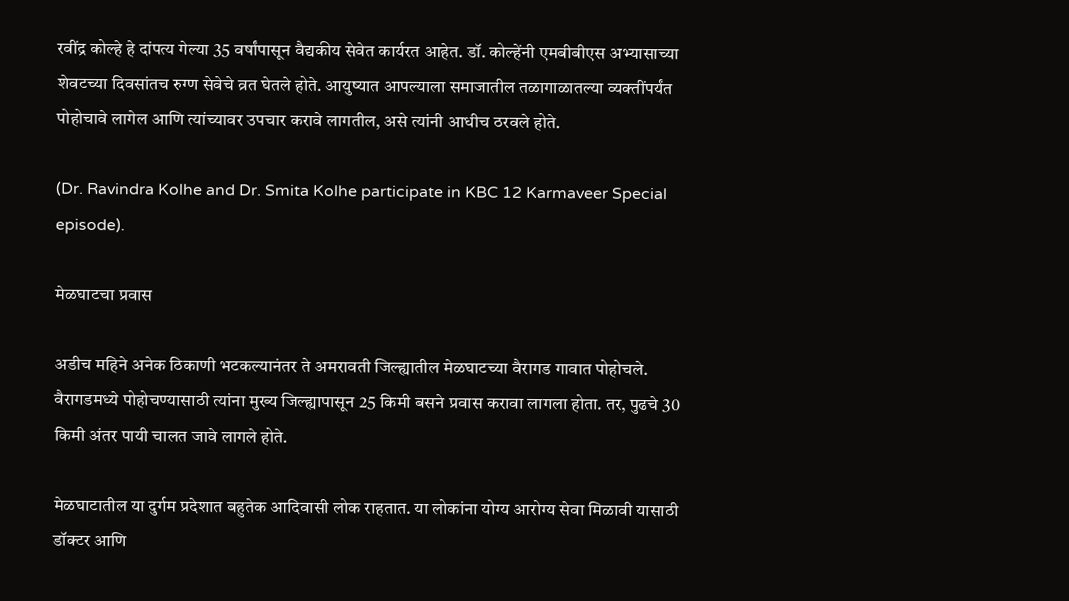रवींद्र कोल्हे हे दांपत्य गेल्या 35 वर्षांपासून वैद्यकीय सेवेत कार्यरत आहेत. डॉ. कोल्हेंनी एमबीबीएस अभ्यासाच्या शेवटच्या दिवसांतच रुग्ण सेवेचे व्रत घेतले होते. आयुष्यात आपल्याला समाजातील तळागाळातल्या व्यक्तींपर्यंत पोहोचावे लागेल आणि त्यांच्यावर उपचार करावे लागतील, असे त्यांनी आधीच ठरवले होते.

(Dr. Ravindra Kolhe and Dr. Smita Kolhe participate in KBC 12 Karmaveer Special episode).

मेळघाटचा प्रवास

अडीच महिने अनेक ठिकाणी भटकल्यानंतर ते अमरावती जिल्ह्यातील मेळघाटच्या वैरागड गावात पोहोचले. वैरागडमध्ये पोहोचण्यासाठी त्यांना मुख्य जिल्ह्यापासून 25 किमी बसने प्रवास करावा लागला होता. तर, पुढचे 30 किमी अंतर पायी चालत जावे लागले होते.

मेळघाटातील या दुर्गम प्रदेशात बहुतेक आदिवासी लोक राहतात. या लोकांना योग्य आरोग्य सेवा मिळावी यासाठी डॉक्टर आणि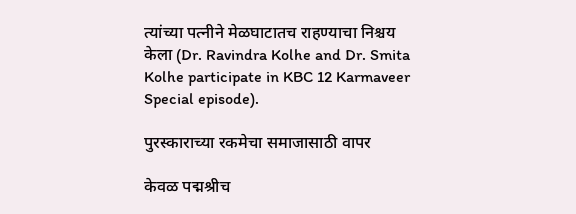त्यांच्या पत्नीने मेळघाटातच राहण्याचा निश्चय केला (Dr. Ravindra Kolhe and Dr. Smita Kolhe participate in KBC 12 Karmaveer Special episode).

पुरस्काराच्या रकमेचा समाजासाठी वापर

केवळ पद्मश्रीच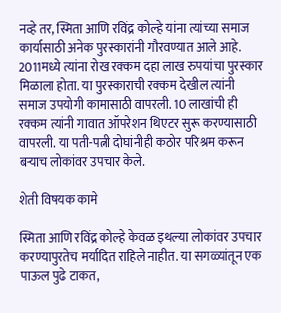नव्हे तर, स्मिता आणि रविंद्र कोल्हे यांना त्यांच्या समाज कार्यासाठी अनेक पुरस्कारांनी गौरवण्यात आले आहे. 2011मध्ये त्यांना रोख रक्कम दहा लाख रुपयांचा पुरस्कार मिळाला होता. या पुरस्काराची रक्कम देखील त्यांनी समाज उपयोगी कामासाठी वापरली. 10 लाखांची ही रक्कम त्यांनी गावात ऑपरेशन थिएटर सुरू करण्यासाठी वापरली. या पती-पत्नी दोघांनीही कठोर परिश्रम करून बर्‍याच लोकांवर उपचार केले.

शेती विषयक कामे

स्मिता आणि रविंद्र कोल्हे केवळ इथल्या लोकांवर उपचार करण्यापुरतेच मर्यादित राहिले नाहीत. या सगळ्यांतून एक पाऊल पुढे टाकत,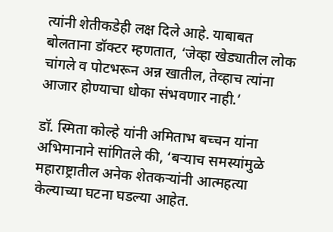त्यांनी शेतीकडेही लक्ष दिले आहे. याबाबत बोलताना डॉक्टर म्हणतात, ‘जेव्हा खेड्यातील लोक चांगले व पोटभरून अन्न खातील, तेव्हाच त्यांना आजार होण्याचा धोका संभवणार नाही.’

डॉ. स्मिता कोल्हे यांनी अमिताभ बच्चन यांना अभिमानाने सांगितले की, ‘बऱ्याच समस्यांमुळे महाराष्ट्रातील अनेक शेतकऱ्यांनी आत्महत्या केल्याच्या घटना घडल्या आहेत.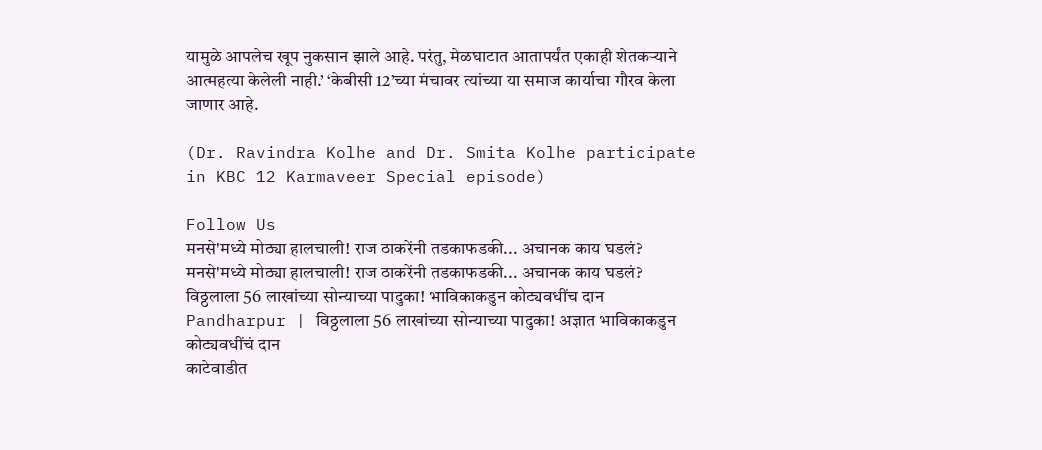यामुळे आपलेच खूप नुकसान झाले आहे. परंतु, मेळघाटात आतापर्यंत एकाही शेतकऱ्याने आत्महत्या केलेली नाही.’ ‘केबीसी 12’च्या मंचावर त्यांच्या या समाज कार्याचा गौरव केला जाणार आहे.

(Dr. Ravindra Kolhe and Dr. Smita Kolhe participate in KBC 12 Karmaveer Special episode)

Follow Us
मनसे'मध्ये मोठ्या हालचाली! राज ठाकरेंनी तडकाफडकी... अचानक काय घडलं?
मनसे'मध्ये मोठ्या हालचाली! राज ठाकरेंनी तडकाफडकी... अचानक काय घडलं?
विठ्ठलाला 56 लाखांच्या सोन्याच्या पादुका! भाविकाकडुन कोट्यवधींच दान
Pandharpur | विठ्ठलाला 56 लाखांच्या सोन्याच्या पादुका! अज्ञात भाविकाकडुन कोट्यवधींचं दान
काटेवाडीत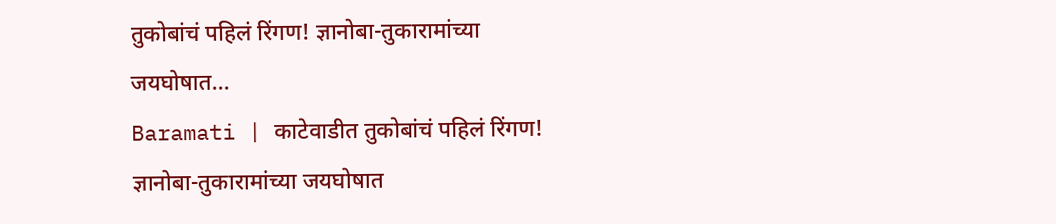तुकोबांचं पहिलं रिंगण! ज्ञानोबा-तुकारामांच्या जयघोषात...
Baramati | काटेवाडीत तुकोबांचं पहिलं रिंगण! ज्ञानोबा-तुकारामांच्या जयघोषात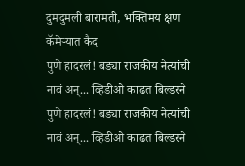दुमदुमली बारामती, भक्तिमय क्षण कॅमेऱ्यात कैद
पुणे हादरलं! बड्या राजकीय नेत्यांची नावं अन्... व्हिडीओ काढत बिल्डरने
पुणे हादरलं! बड्या राजकीय नेत्यांची नावं अन्... व्हिडीओ काढत बिल्डरने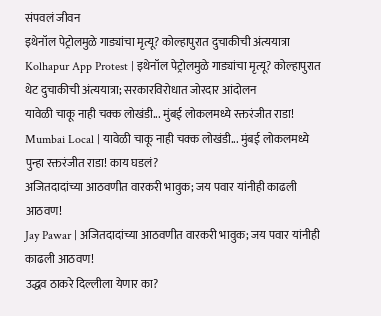संपवलं जीवन
इथेनॉल पेट्रोलमुळे गाड्यांचा मृत्यू? कोल्हापुरात दुचाकीची अंत्ययात्रा
Kolhapur App Protest | इथेनॉल पेट्रोलमुळे गाड्यांचा मृत्यू? कोल्हापुरात थेट दुचाकीची अंत्ययात्रा; सरकारविरोधात जोरदार आंदोलन
यावेळी चाकू नाही चक्क लोखंडी... मुंबई लोकलमध्ये रक्तरंजीत राडा!
Mumbai Local | यावेळी चाकू नाही चक्क लोखंडी... मुंबई लोकलमध्ये पुन्हा रक्तरंजीत राडा! काय घडलं?
अजितदादांच्या आठवणीत वारकरी भावुक; जय पवार यांनीही काढली आठवण!
Jay Pawar | अजितदादांच्या आठवणीत वारकरी भावुक; जय पवार यांनीही काढली आठवण!
उद्धव ठाकरे दिल्लीला येणार का?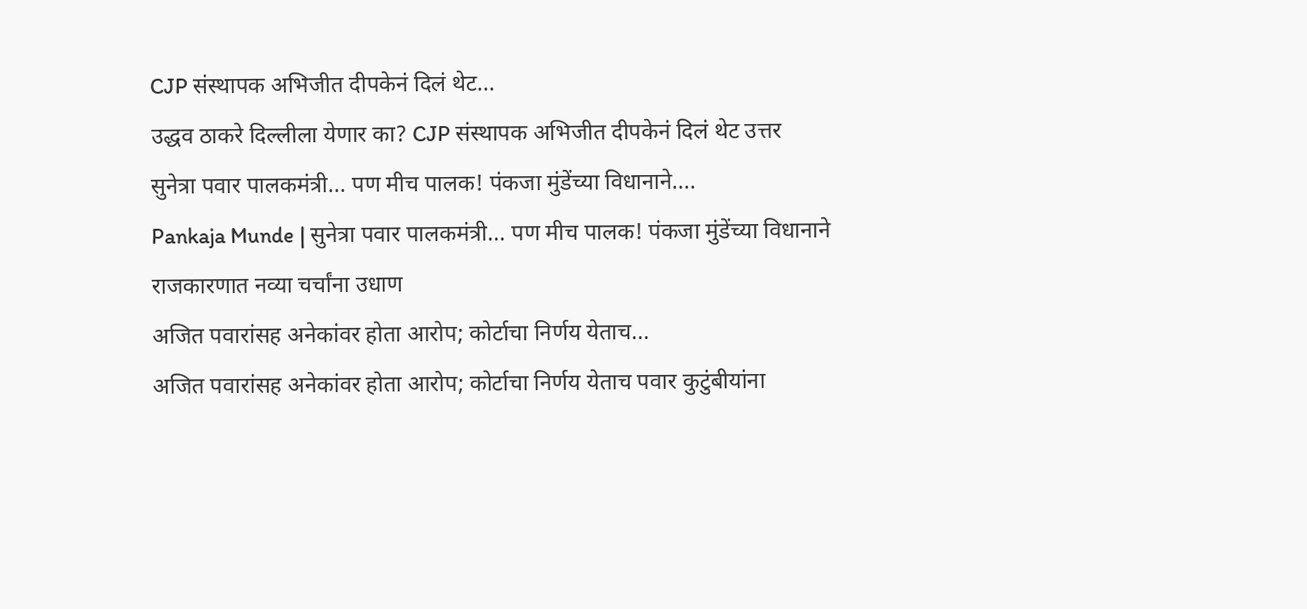CJP संस्थापक अभिजीत दीपकेनं दिलं थेट...
उद्धव ठाकरे दिल्लीला येणार का? CJP संस्थापक अभिजीत दीपकेनं दिलं थेट उत्तर
सुनेत्रा पवार पालकमंत्री... पण मीच पालक! पंकजा मुंडेंच्या विधानाने....
Pankaja Munde | सुनेत्रा पवार पालकमंत्री... पण मीच पालक! पंकजा मुंडेंच्या विधानाने राजकारणात नव्या चर्चांना उधाण
अजित पवारांसह अनेकांवर होता आरोप; कोर्टाचा निर्णय येताच...
अजित पवारांसह अनेकांवर होता आरोप; कोर्टाचा निर्णय येताच पवार कुटुंबीयांना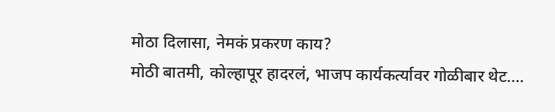मोठा दिलासा, नेमकं प्रकरण काय?
मोठी बातमी, कोल्हापूर हादरलं, भाजप कार्यकर्त्यावर गोळीबार थेट….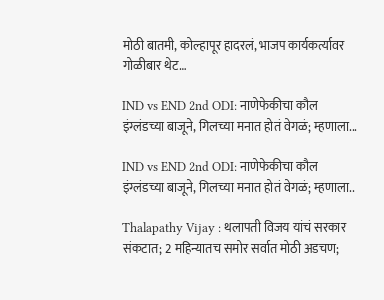मोठी बातमी, कोल्हापूर हादरलं, भाजप कार्यकर्त्यावर गोळीबार थेट…

IND vs END 2nd ODI: नाणेफेकीचा कौल इंग्लंडच्या बाजूने, गिलच्या मनात होतं वेगळं; म्हणाला...

IND vs END 2nd ODI: नाणेफेकीचा कौल इंग्लंडच्या बाजूने, गिलच्या मनात होतं वेगळं; म्हणाला..

Thalapathy Vijay : थलापती विजय यांचं सरकार संकटात; 2 महिन्यातच समोर सर्वात मोठी अडचण;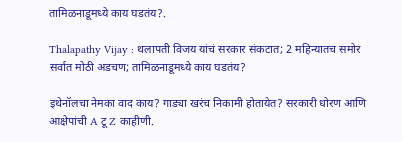तामिळनाडूमध्ये काय घडतंय?.

Thalapathy Vijay : थलापती विजय यांचं सरकार संकटात; 2 महिन्यातच समोर सर्वात मोठी अडचण; तामिळनाडूमध्ये काय घडतंय?

इथेनॉलचा नेमका वाद काय? गाड्या खरंच निकामी होतायेत? सरकारी धोरण आणि आक्षेपांची A टू Z काहीणी.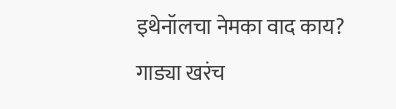इथेनॉलचा नेमका वाद काय? गाड्या खरंच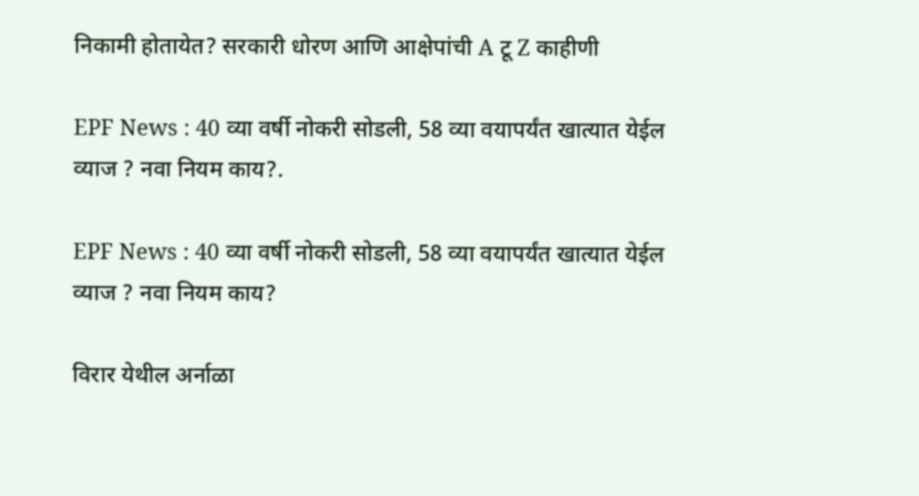निकामी होतायेत? सरकारी धोरण आणि आक्षेपांची A टू Z काहीणी

EPF News : 40 व्या वर्षी नोकरी सोडली, 58 व्या वयापर्यंत खात्यात येईल व्याज ? नवा नियम काय?.

EPF News : 40 व्या वर्षी नोकरी सोडली, 58 व्या वयापर्यंत खात्यात येईल व्याज ? नवा नियम काय?

विरार येथील अर्नाळा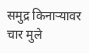समुद्र किनाऱ्यावर चार मुले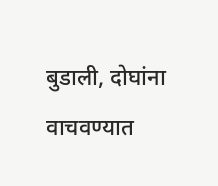बुडाली, दोघांना वाचवण्यात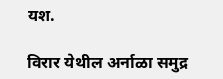यश.

विरार येथील अर्नाळा समुद्र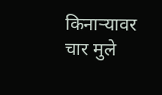किनाऱ्यावर चार मुले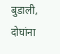बुडाली, दोघांना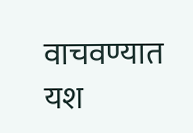वाचवण्यात यश